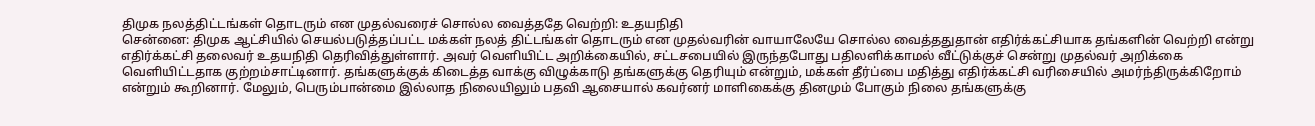திமுக நலத்திட்டங்கள் தொடரும் என முதல்வரைச் சொல்ல வைத்ததே வெற்றி: உதயநிதி
சென்னை: திமுக ஆட்சியில் செயல்படுத்தப்பட்ட மக்கள் நலத் திட்டங்கள் தொடரும் என முதல்வரின் வாயாலேயே சொல்ல வைத்ததுதான் எதிர்க்கட்சியாக தங்களின் வெற்றி என்று எதிர்க்கட்சி தலைவர் உதயநிதி தெரிவித்துள்ளார். அவர் வெளியிட்ட அறிக்கையில், சட்டசபையில் இருந்தபோது பதிலளிக்காமல் வீட்டுக்குச் சென்று முதல்வர் அறிக்கை வெளியிட்டதாக குற்றம்சாட்டினார். தங்களுக்குக் கிடைத்த வாக்கு விழுக்காடு தங்களுக்கு தெரியும் என்றும், மக்கள் தீர்ப்பை மதித்து எதிர்க்கட்சி வரிசையில் அமர்ந்திருக்கிறோம் என்றும் கூறினார். மேலும், பெரும்பான்மை இல்லாத நிலையிலும் பதவி ஆசையால் கவர்னர் மாளிகைக்கு தினமும் போகும் நிலை தங்களுக்கு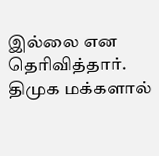இல்லை என தெரிவித்தார். திமுக மக்களால்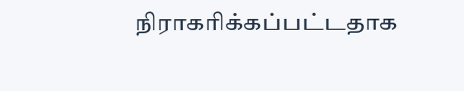நிராகரிக்கப்பட்டதாக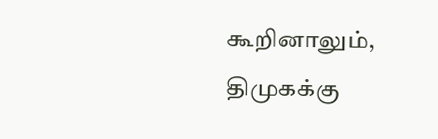கூறினாலும், திமுகக்கு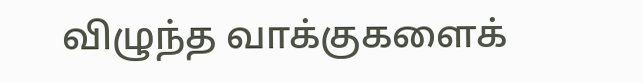விழுந்த வாக்குகளைக்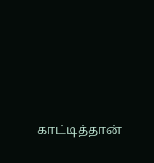காட்டித்தான்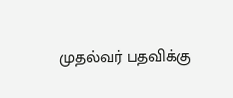முதல்வர் பதவிக்கு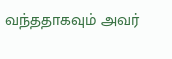வந்ததாகவும் அவர்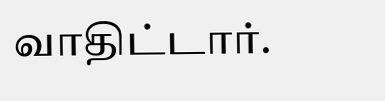வாதிட்டார்.